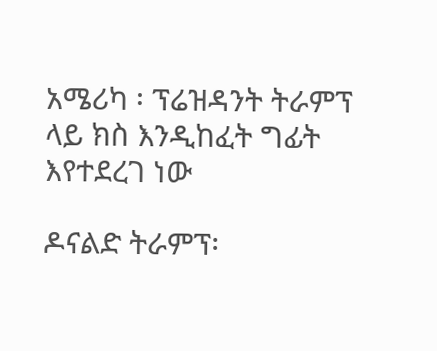አሜሪካ ፡ ፕሬዝዳንት ትራምፕ ላይ ክስ እንዲከፈት ግፊት እየተደረገ ነው

ዶናልድ ትራምፕ፡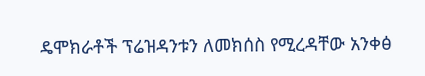ዴሞክራቶች ፕሬዝዳንቱን ለመክሰስ የሚረዳቸው አንቀፅ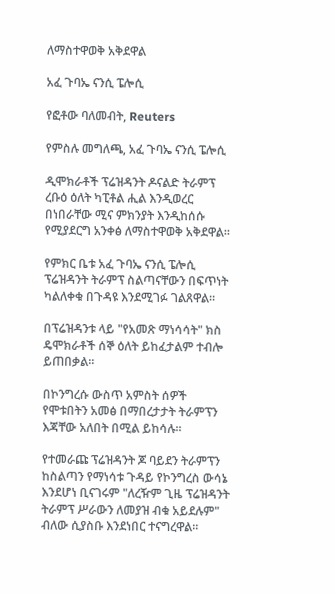ለማስተዋወቅ አቅደዋል

አፈ ጉባኤ ናንሲ ፔሎሲ

የፎቶው ባለመብት, Reuters

የምስሉ መግለጫ, አፈ ጉባኤ ናንሲ ፔሎሲ

ዲሞክራቶች ፕሬዝዳንት ዶናልድ ትራምፕ ረቡዕ ዕለት ካፒቶል ሒል እንዲወረር በነበራቸው ሚና ምክንያት እንዲከሰሱ የሚያደርግ አንቀፅ ለማስተዋወቅ አቅደዋል።

የምክር ቤቱ አፈ ጉባኤ ናንሲ ፔሎሲ ፕሬዝዳንት ትራምፕ ስልጣናቸውን በፍጥነት ካልለቀቁ በጉዳዩ እንደሚገፉ ገልጸዋል።

በፕሬዝዳንቱ ላይ "የአመጽ ማነሳሳት" ክስ ዴሞክራቶች ሰኞ ዕለት ይከፈታልም ተብሎ ይጠበቃል።

በኮንግረሱ ውስጥ አምስት ሰዎች የሞቱበትን አመፅ በማበረታታት ትራምፕን እጃቸው አለበት በሚል ይከሳሉ።

የተመራጩ ፕሬዝዳንት ጆ ባይደን ትራምፕን ከስልጣን የማነሳቱ ጉዳይ የኮንግረስ ውሳኔ እንደሆነ ቢናገሩም "ለረዥም ጊዜ ፕሬዝዳንት ትራምፕ ሥራውን ለመያዝ ብቁ አይደሉም" ብለው ሲያስቡ እንደነበር ተናግረዋል።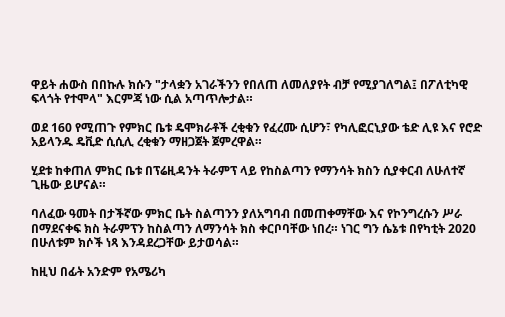ዋይት ሐውስ በበኩሉ ክሱን "ታላቋን አገራችንን የበለጠ ለመለያየት ብቻ የሚያገለግል፤ በፖለቲካዊ ፍላጎት የተሞላ" እርምጃ ነው ሲል አጣጥሎታል።

ወደ 160 የሚጠጉ የምክር ቤቱ ዴሞክራቶች ረቂቁን የፈረሙ ሲሆን፣ የካሊፎርኒያው ቴድ ሊዩ እና የሮድ አይላንዱ ዴቪድ ሲሲሊ ረቂቁን ማዘጋጀት ጀምረዋል።

ሂደቱ ከቀጠለ ምክር ቤቱ በፕሬዚዳንት ትራምፕ ላይ የከስልጣን የማንሳት ክስን ሲያቀርብ ለሁለተኛ ጊዜው ይሆናል።

ባለፈው ዓመት በታችኛው ምክር ቤት ስልጣንን ያለአግባብ በመጠቀማቸው እና የኮንግረሱን ሥራ በማደናቀፍ ክስ ትራምፕን ከስልጣን ለማንሳት ክስ ቀርቦባቸው ነበረ። ነገር ግን ሴኔቱ በየካቲት 2020 በሁለቱም ክሶች ነጻ እንዳደረጋቸው ይታወሳል።

ከዚህ በፊት አንድም የአሜሪካ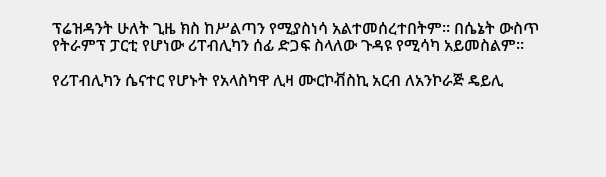ፕሬዝዳንት ሁለት ጊዜ ክስ ከሥልጣን የሚያስነሳ አልተመሰረተበትም። በሴኔት ውስጥ የትራምፕ ፓርቲ የሆነው ሪፐብሊካን ሰፊ ድጋፍ ስላለው ጉዳዩ የሚሳካ አይመስልም።

የሪፐብሊካን ሴናተር የሆኑት የአላስካዋ ሊዛ ሙርኮቭስኪ አርብ ለአንኮራጅ ዴይሊ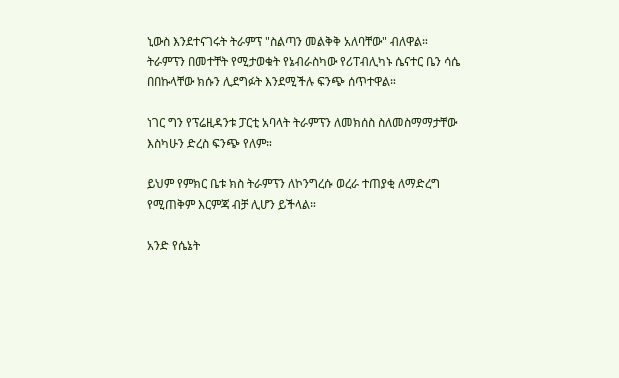ኒውስ እንደተናገሩት ትራምፕ "ስልጣን መልቅቅ አለባቸው" ብለዋል። ትራምፕን በመተቸት የሚታወቁት የኔብራስካው የሪፐብሊካኑ ሴናተር ቤን ሳሴ በበኩላቸው ክሱን ሊደግፉት እንደሚችሉ ፍንጭ ሰጥተዋል።

ነገር ግን የፕሬዚዳንቱ ፓርቲ አባላት ትራምፕን ለመክሰስ ስለመስማማታቸው እስካሁን ድረስ ፍንጭ የለም።

ይህም የምክር ቤቱ ክስ ትራምፕን ለኮንግረሱ ወረራ ተጠያቂ ለማድረግ የሚጠቅም እርምጃ ብቻ ሊሆን ይችላል።

አንድ የሴኔት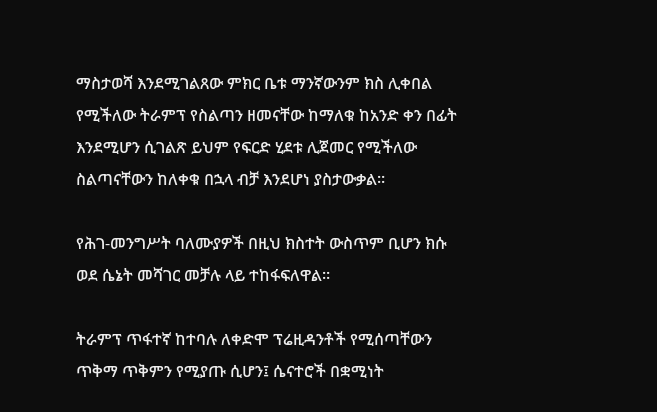ማስታወሻ እንደሚገልጸው ምክር ቤቱ ማንኛውንም ክስ ሊቀበል የሚችለው ትራምፕ የስልጣን ዘመናቸው ከማለቁ ከአንድ ቀን በፊት እንደሚሆን ሲገልጽ ይህም የፍርድ ሂደቱ ሊጀመር የሚችለው ስልጣናቸውን ከለቀቁ በኋላ ብቻ እንደሆነ ያስታውቃል።

የሕገ-መንግሥት ባለሙያዎች በዚህ ክስተት ውስጥም ቢሆን ክሱ ወደ ሴኔት መሻገር መቻሉ ላይ ተከፋፍለዋል።

ትራምፕ ጥፋተኛ ከተባሉ ለቀድሞ ፕሬዚዳንቶች የሚሰጣቸውን ጥቅማ ጥቅምን የሚያጡ ሲሆን፤ ሴናተሮች በቋሚነት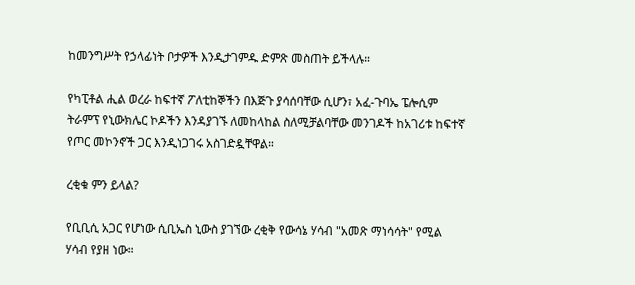ከመንግሥት የኃላፊነት ቦታዎች እንዲታገምዱ ድምጽ መስጠት ይችላሉ።

የካፒቶል ሒል ወረራ ከፍተኛ ፖለቲከኞችን በእጅጉ ያሳሰባቸው ሲሆን፣ አፈ-ጉባኤ ፔሎሲም ትራምፕ የኒውክሌር ኮዶችን እንዳያገኙ ለመከላከል ስለሚቻልባቸው መንገዶች ከአገሪቱ ከፍተኛ የጦር መኮንኖች ጋር እንዲነጋገሩ አስገድዷቸዋል።

ረቂቁ ምን ይላል?

የቢቢሲ አጋር የሆነው ሲቢኤስ ኒውስ ያገኘው ረቂቅ የውሳኔ ሃሳብ "አመጽ ማነሳሳት" የሚል ሃሳብ የያዘ ነው።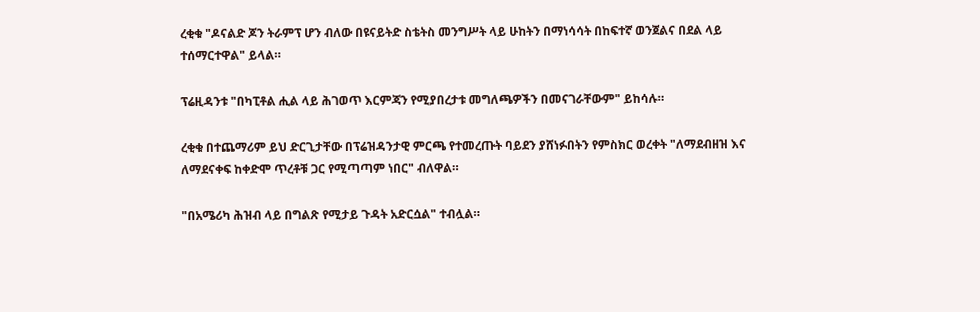ረቂቁ "ዶናልድ ጆን ትራምፕ ሆን ብለው በዩናይትድ ስቴትስ መንግሥት ላይ ሁከትን በማነሳሳት በከፍተኛ ወንጀልና በደል ላይ ተሰማርተዋል" ይላል።

ፕሬዚዳንቱ "በካፒቶል ሒል ላይ ሕገወጥ እርምጃን የሚያበረታቱ መግለጫዎችን በመናገራቸውም" ይከሳሉ።

ረቂቁ በተጨማሪም ይህ ድርጊታቸው በፕሬዝዳንታዊ ምርጫ የተመረጡት ባይደን ያሸነፉበትን የምስክር ወረቀት "ለማደብዘዝ እና ለማደናቀፍ ከቀድሞ ጥረቶቹ ጋር የሚጣጣም ነበር" ብለዋል።

"በአሜሪካ ሕዝብ ላይ በግልጽ የሚታይ ጉዳት አድርሷል" ተብሏል።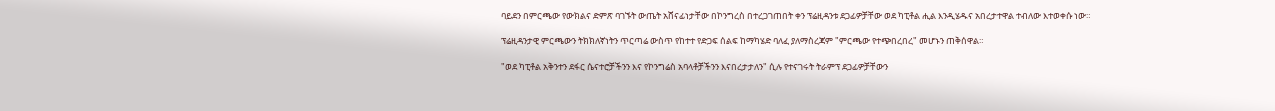ባይደን በምርጫው የውክልና ድምጽ ባገኙት ውጤት አሸናፊነታቸው በኮንግረስ በተረጋገጠበት ቀን ፕሬዚዳንቱ ደጋፊዎቻቸው ወደ ካፒቶል ሒል እንዲሄዱና አበረታተዋል ተብለው እተወቀሱ ነው።

ፕሬዚዳንታዊ ምርጫውን ትክክለኛነትን ጥርጣሬ ውስጥ የከተተ የድጋፍ ሰልፍ ከማካሄድ ባለፈ ያለማስረጃም "ምርጫው የተጭበረበረ" መሆኑን ጠቅሰዋል።

"ወደ ካፒቶል አቅንተን ደፋር ሴናተሮቻችንን እና የኮንግሬስ አባላቶቻችንን እናበረታታለን" ሲሉ የተናገሩት ትራምፕ ደጋፊዎቻቸውን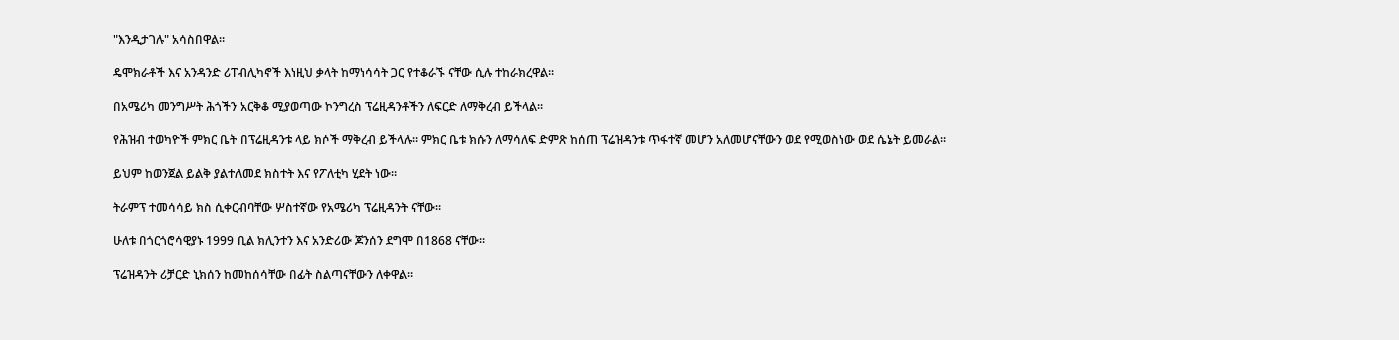"እንዲታገሉ" አሳስበዋል።

ዴሞክራቶች እና አንዳንድ ሪፐብሊካኖች እነዚህ ቃላት ከማነሳሳት ጋር የተቆራኙ ናቸው ሲሉ ተከራክረዋል።

በአሜሪካ መንግሥት ሕጎችን አርቅቆ ሚያወጣው ኮንግረስ ፕሬዚዳንቶችን ለፍርድ ለማቅረብ ይችላል።

የሕዝብ ተወካዮች ምክር ቤት በፕሬዚዳንቱ ላይ ክሶች ማቅረብ ይችላሉ። ምክር ቤቱ ክሱን ለማሳለፍ ድምጽ ከሰጠ ፕሬዝዳንቱ ጥፋተኛ መሆን አለመሆናቸውን ወደ የሚወስነው ወደ ሴኔት ይመራል።

ይህም ከወንጀል ይልቅ ያልተለመደ ክስተት እና የፖለቲካ ሂደት ነው።

ትራምፕ ተመሳሳይ ክስ ሲቀርብባቸው ሦስተኛው የአሜሪካ ፕሬዚዳንት ናቸው።

ሁለቱ በጎርጎሮሳዊያኑ 1999 ቢል ክሊንተን እና አንድሪው ጆንሰን ደግሞ በ1868 ናቸው።

ፕሬዝዳንት ሪቻርድ ኒክሰን ከመከሰሳቸው በፊት ስልጣናቸውን ለቀዋል።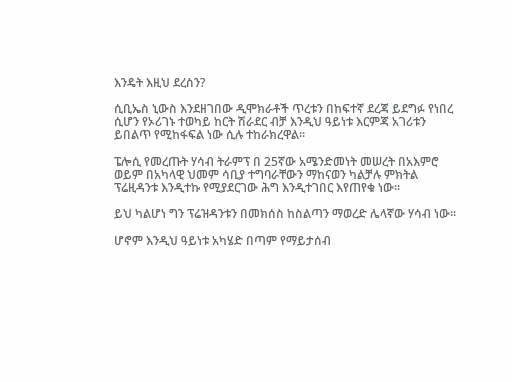እንዴት እዚህ ደረስን?

ሲቢኤስ ኒውስ እንደዘገበው ዲሞክራቶች ጥረቱን በከፍተኛ ደረጃ ይደግፉ የነበረ ሲሆን የኦሪገኑ ተወካይ ከርት ሽራደር ብቻ እንዲህ ዓይነቱ እርምጃ አገሪቱን ይበልጥ የሚከፋፍል ነው ሲሉ ተከራክረዋል።

ፔሎሲ የመረጡት ሃሳብ ትራምፕ በ 25ኛው አሜንድመነት መሠረት በአእምሮ ወይም በአካላዊ ህመም ሳቢያ ተግባራቸውን ማከናወን ካልቻሉ ምክትል ፕሬዚዳንቱ እንዲተኩ የሚያደርገው ሕግ እንዲተገበር እየጠየቁ ነው።

ይህ ካልሆነ ግን ፕሬዝዳንቱን በመክሰስ ከስልጣን ማወረድ ሌላኛው ሃሳብ ነው።

ሆኖም እንዲህ ዓይነቱ አካሄድ በጣም የማይታሰብ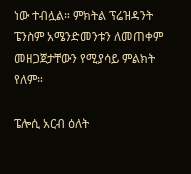ነው ተብሏል። ምክትል ፕሬዝዳንት ፔንስም አሜንድመንቱን ለመጠቀም መዘጋጀታቸውን የሚያሳይ ምልክት የለም።

ፔሎሲ አርብ ዕለት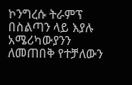ኮንግረሱ ትራምፕ በስልጣን ላይ እያሉ አሜሪካውያንን ለመጠበቅ የተቻለውን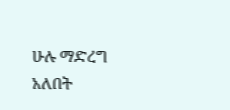ሁሉ ማድረግ አለበት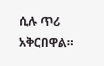ሲሉ ጥሪ አቅርበዋል።